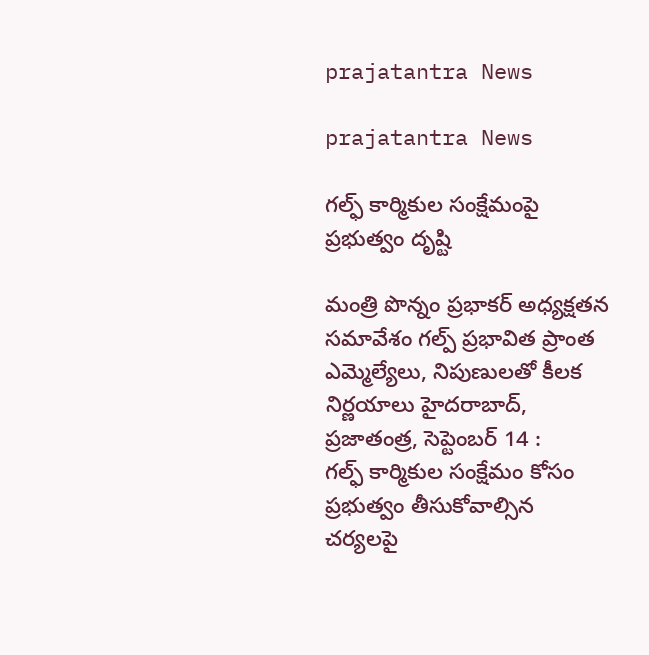prajatantra News

prajatantra News

గల్ఫ్ ‌కార్మికుల సంక్షేమంపై ప్రభుత్వం దృష్టి

మంత్రి పొన్నం ప్రభాకర్‌ అధ్యక్షతన సమావేశం గల్ప్ ‌ప్రభావిత ప్రాంత ఎమ్మెల్యేలు, నిపుణులతో కీలక నిర్ణయాలు హైదరాబాద్‌, ప్రజాతంత్ర, సెప్టెంబర్‌ 14 :  గల్ఫ్ ‌కార్మికుల సంక్షేమం కోసం ప్రభుత్వం తీసుకోవాల్సిన చర్యలపై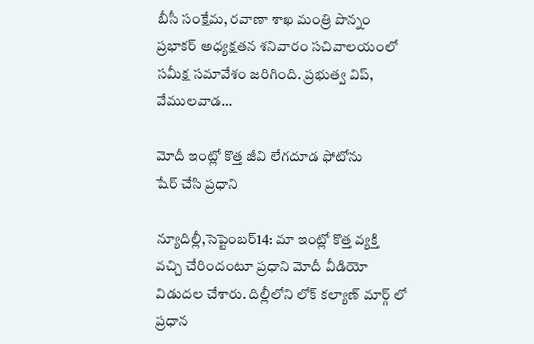బీసీ సంక్షేమ, రవాణా శాఖ మంత్రి పొన్నం ప్రభాకర్‌ అధ్యక్షతన శనివారం సచివాలయంలో సమీక్ష సమావేశం జరిగింది. ప్రభుత్వ విప్‌, వేములవాడ…

మోదీ ఇంట్లో కొత్త జీవి లేగదూడ ఫోటోను షేర్‌ ‌చేసి ప్రధాని

న్యూదిల్లీ,సెప్టెంబర్‌14: మా ఇంట్లో కొత్త వ్యక్తి వచ్చి చేరిందంటూ ప్రధాని మోదీ వీడియో విడుదల చేశారు. దిల్లీలోని లోక్‌ ‌కల్యాణ్‌ ‌మార్గ్ ‌లో ప్రధాన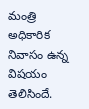మంత్రి అధికారిక నివాసం ఉన్న విషయం తెలిసిందే.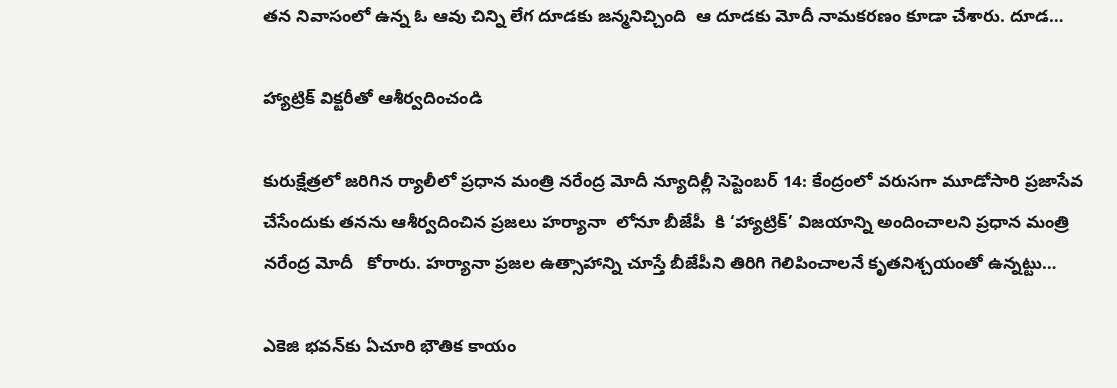తన నివాసంలో ఉన్న ఓ ఆవు చిన్ని లేగ దూడకు జన్మనిచ్చింది  ఆ దూడకు మోదీ నామకరణం కూడా చేశారు. దూడ…

హ్యాట్రిక్‌ ‌విక్టరీతో ఆశీర్వదించండి

కురుక్షేత్రలో జరిగిన ర్యాలీలో ప్రధాన మంత్రి నరేంద్ర మోదీ న్యూదిల్లీ సెప్టెంబర్‌ 14: కేంద్రంలో వరుసగా మూడోసారి ప్రజాసేవ చేసేందుకు తనను ఆశీర్వదించిన ప్రజలు హర్యానా  లోనూ బీజేపీ  కి ‘హ్యాట్రిక్‌’ విజయాన్ని అందించాలని ప్రధాన మంత్రి నరేంద్ర మోదీ   కోరారు. హర్యానా ప్రజల ఉత్సాహాన్ని చూస్తే బీజేపీని తిరిగి గెలిపించాలనే కృతనిశ్చయంతో ఉన్నట్టు…

ఎకెజి భవన్‌కు ఏచూరి భౌతిక కాయం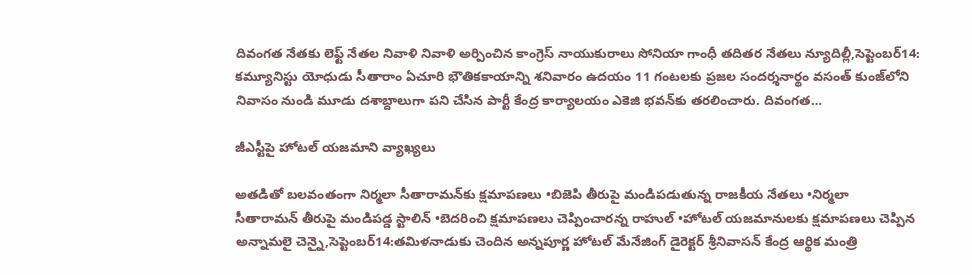దివంగత నేతకు లెఫ్ట్ ‌నేతల నివాళి నివాళి అర్పించిన కాంగ్రెస్‌ ‌నాయుకురాలు సోనియా గాంధీ తదితర నేతలు న్యూదిల్లీ,సెప్టెంబర్‌14: కమ్యూనిస్టు యోధుడు సీతారాం ఏచూరి భౌతికకాయాన్ని శనివారం ఉదయం 11 గంటలకు ప్రజల సందర్శనార్థం వసంత్‌ ‌కుంజ్‌లోని నివాసం నుండి మూడు దశాబ్దాలుగా పని చేసిన పార్టీ కేంద్ర కార్యాలయం ఎకెజి భవన్‌కు తరలించారు. దివంగత…

జీఎస్టీపై హోటల్‌ ‌యజమాని వ్యాఖ్యలు

అతడితో బలవంతంగా నిర్మలా సీతారామన్‌కు క్షమాపణలు •బిజెపి తీరుపై మండిపడుతున్న రాజకీయ నేతలు •నిర్మలా సీతారామన్‌ ‌తీరుపై మండిపడ్డ స్టాలిన్‌ •బెదరించి క్షమాపణలు చెప్పించారన్న రాహుల్‌ •హోటల్‌ ‌యజమానులకు క్షమాపణలు చెప్పిన అన్నామలై చెన్నై,సెప్టెంబర్‌14:తమిళనాడుకు చెందిన అన్నపూర్ణ హోటల్‌ ‌మేనేజింగ్‌ ‌డైరెక్టర్‌ శ్రీ‌నివాసన్‌ ‌కేంద్ర ఆర్థిక మంత్రి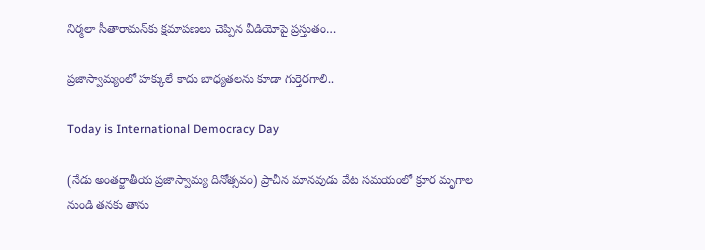నిర్మలా సీతారామన్‌కు క్షమాపణలు చెప్పిన వీడియోపై ప్రస్తుతం…

ప్రజాస్వామ్యంలో హక్కులే కాదు బాధ్యతలను కూడా గుర్తెరగాలి..

Today is International Democracy Day

(నేడు అంతర్జాతీయ ప్రజాస్వామ్య దినోత్సవం) ప్రాచీన మానవుడు వేట సమయంలో క్రూర మృగాల నుండి తనకు తాను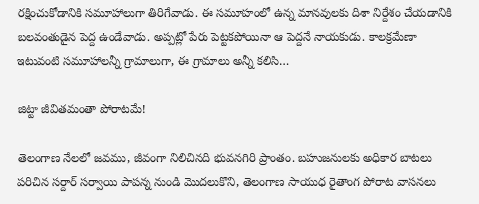రక్షించుకోడానికి సమూహాలుగా తిరిగేవాడు. ఈ సమూహంలో ఉన్న మానవులకు దిశా నిర్దేశం చేయడానికి బలవంతుడైన పెద్ద ఉండేవాడు. అప్పట్లో పేరు పెట్టకపోయినా ఆ పెద్దనే నాయకుడు. కాలక్రమేణా ఇటువంటి సమూహాలన్నీ గ్రామాలుగా, ఈ గ్రామాలు అన్నీ కలిసి…

జిట్టా జీవితమంతా పోరాటమే!

తెలంగాణ నేలలో జవము, జీవంగా నిలిచినది భువనగిరి ప్రాంతం. బహుజనులకు అధికార బాటలు పరిచిన సర్దార్ సర్వాయి పాపన్న నుండి మొదలుకొని, తెలంగాణ సాయుధ రైతాంగ పోరాట వాసనలు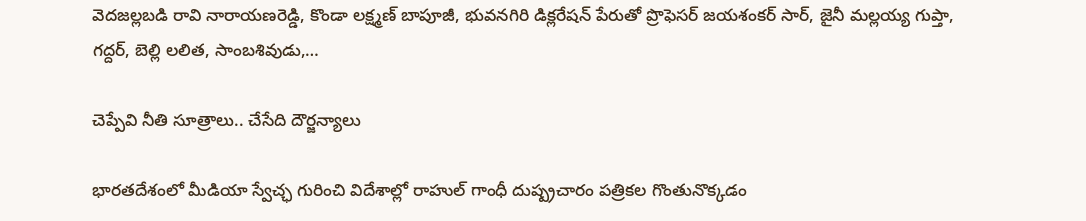వెదజల్లబడి రావి నారాయణరెడ్డి, కొండా లక్ష్మణ్ బాపూజీ, భువనగిరి డిక్లరేషన్ పేరుతో ప్రొఫెసర్ జయశంకర్ సార్, జైనీ మల్లయ్య గుప్తా, గద్దర్, బెల్లి లలిత, సాంబశివుడు,…

చెప్పేవి నీతి సూత్రాలు.. చేసేది దౌర్జన్యాలు

భారతదేశంలో మీడియా స్వేచ్ఛ గురించి విదేశాల్లో రాహుల్ గాంధీ దుష్ప్రచారం పత్రికల గొంతునొక్కడం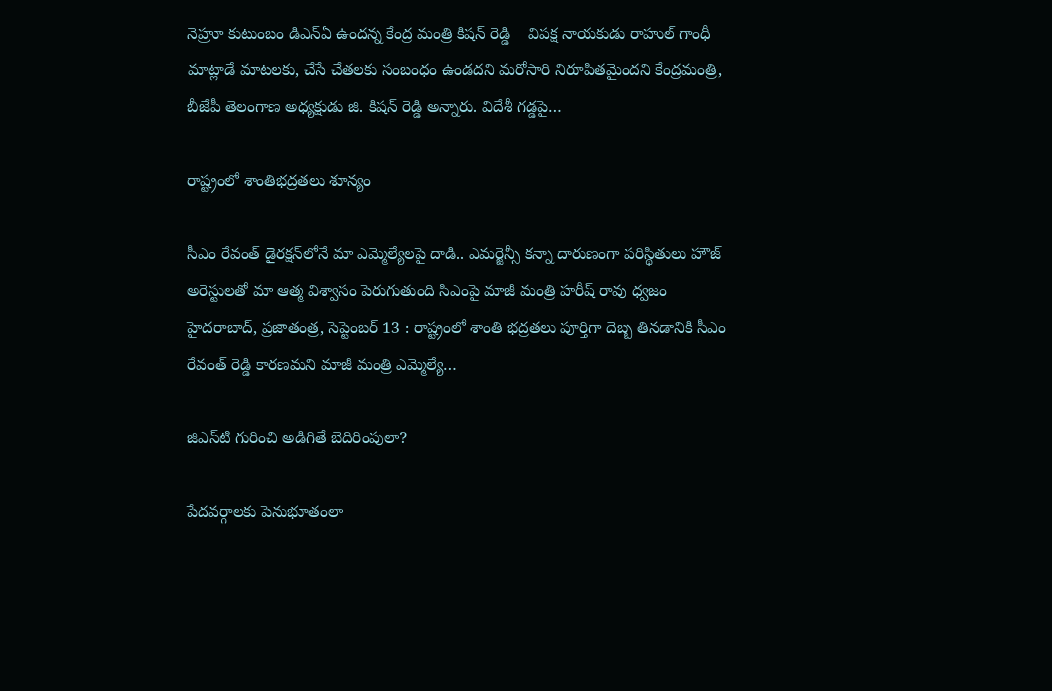నెహ్రూ కుటుంబం డిఎన్ఏ ఉందన్న కేంద్ర మంత్రి కిషన్ రెడ్డి    విపక్ష నాయకుడు రాహుల్ గాంధీ మాట్లాడే మాటలకు, చేసే చేతలకు సంబంధం ఉండదని మరోసారి నిరూపితమైందని కేంద్రమంత్రి, బీజేపీ తెలంగాణ అధ్యక్షుడు జి. కిషన్ రెడ్డి అన్నారు. విదేశీ గడ్డపై…

రాష్ట్రంలో శాంతిభద్రతలు శూన్యం

సీఎం రేవంత్‌ ‌డైరక్షన్‌లోనే మా ఎమ్మెల్యేలపై దాడి.. ఎమర్జెన్సీ కన్నా దారుణంగా పరిస్థితులు హౌజ్‌ అరెస్టులతో మా ఆత్మ విశ్వాసం పెరుగుతుంది సిఎంపై మాజీ మంత్రి హరీష్‌ ‌రావు ధ్వజం హైదరాబాద్‌, ప్రజాతంత్ర, సెప్టెంబర్‌ 13 : రాష్ట్రంలో శాంతి భద్రతలు పూర్తిగా దెబ్బ తినడానికి సీఎం రేవంత్‌ ‌రెడ్డి కారణమని మాజీ మంత్రి ఎమ్మెల్యే…

జిఎస్‌టి గురించి అడిగితే బెదిరింపులా?

పేదవర్గాలకు పెనుభూతంలా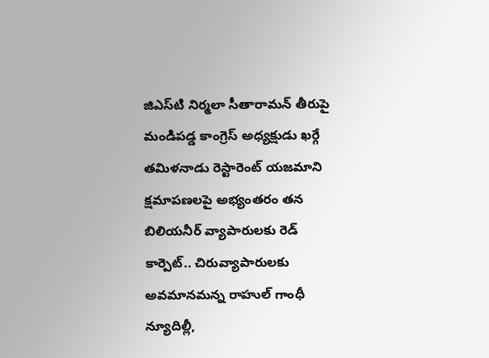జిఎస్‌టి నిర్మలా సీతారామన్‌ తీరుపై మండిపడ్డ కాంగ్రెస్‌ అధ్యక్షుడు ఖర్గే తమిళనాడు రెస్టారెంట్‌ యజమాని క్షమాపణలపై అభ్యంతరం తన బిలియనీర్‌ వ్యాపారులకు రెడ్‌ కార్పెట్‌.. చిరువ్యాపారులకు అవమానమన్న రాహుల్‌ గాంధీ న్యూదిల్లీ,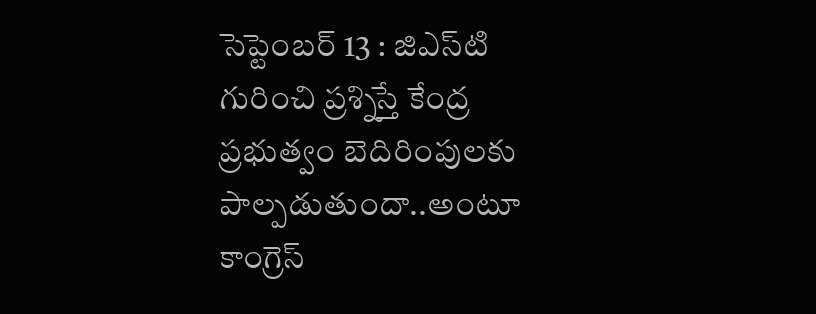సెప్టెంబర్‌ 13 : జిఎస్‌టి గురించి ప్రశ్నిస్తే కేంద్ర ప్రభుత్వం బెదిరింపులకు పాల్పడుతుందా..అంటూ కాంగ్రెస్‌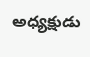అధ్యక్షుడు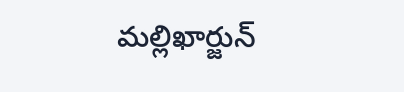మల్లిఖార్జున్‌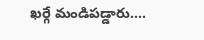ఖర్గే మండిపడ్డారు.…